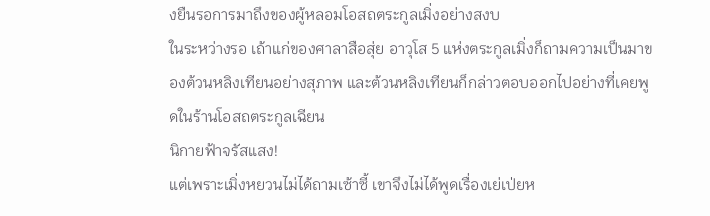งยืนรอการมาถึงของผู้หลอมโอสถตระกูลเมิ่งอย่างสงบ
ในระหว่างรอ เถ้าแก่ของศาลาสือสุ่ย อาวุโส 5 แห่งตระกูลเมิ่งก็ถามความเป็นมาของต้วนหลิงเทียนอย่างสุภาพ และต้วนหลิงเทียนก็กล่าวตอบออกไปอย่างที่เคยพูดในร้านโอสถตระกูลเฉียน
นิกายฟ้าจรัสแสง!
แต่เพราะเมิ่งหยวนไม่ได้ถามเซ้าซี้ เขาจึงไม่ได้พูดเรื่องเย่เป่ยห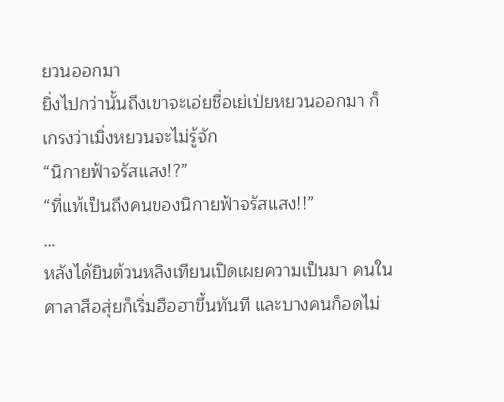ยวนออกมา
ยิ่งไปกว่านั้นถึงเขาจะเอ่ยชื่อเย่เป่ยหยวนออกมา ก็เกรงว่าเมิ่งหยวนจะไม่รู้จัก
“นิกายฟ้าจรัสแสง!?”
“ที่แท้เป็นถึงคนของนิกายฟ้าจรัสแสง!!”
…
หลังได้ยินต้วนหลิงเทียนเปิดเผยความเป็นมา คนในศาลาสือสุ่ยก็เริ่มฮือฮาขึ้นทันที และบางคนก็อดไม่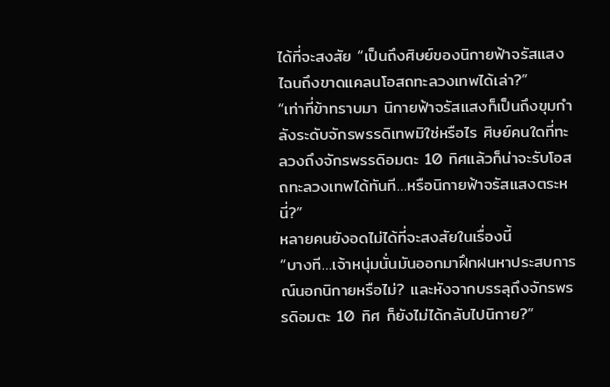ได้ที่จะสงสัย “เป็นถึงศิษย์ของนิกายฟ้าจรัสแสง ไฉนถึงขาดแคลนโอสถทะลวงเทพได้เล่า?”
“เท่าที่ข้าทราบมา นิกายฟ้าจรัสแสงก็เป็นถึงขุมกำลังระดับจักรพรรดิเทพมิใช่หรือไร ศิษย์คนใดที่ทะลวงถึงจักรพรรดิอมตะ 10 ทิศแล้วก็น่าจะรับโอสถทะลวงเทพได้ทันที…หรือนิกายฟ้าจรัสแสงตระหนี่?”
หลายคนยังอดไม่ได้ที่จะสงสัยในเรื่องนี้
“บางที…เจ้าหนุ่มนั่นมันออกมาฝึกฝนหาประสบการณ์นอกนิกายหรือไม่? และหังจากบรรลุถึงจักรพรรดิอมตะ 10 ทิศ ก็ยังไม่ได้กลับไปนิกาย?”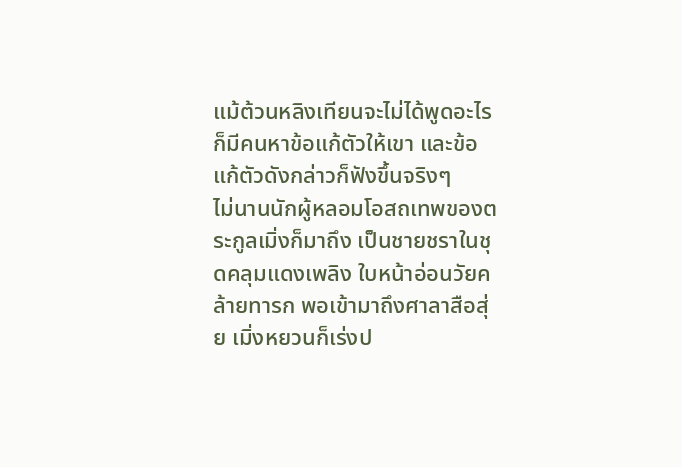แม้ต้วนหลิงเทียนจะไม่ได้พูดอะไร ก็มีคนหาข้อแก้ตัวให้เขา และข้อแก้ตัวดังกล่าวก็ฟังขึ้นจริงๆ
ไม่นานนักผู้หลอมโอสถเทพของตระกูลเมิ่งก็มาถึง เป็นชายชราในชุดคลุมแดงเพลิง ใบหน้าอ่อนวัยคล้ายทารก พอเข้ามาถึงศาลาสือสุ่ย เมิ่งหยวนก็เร่งป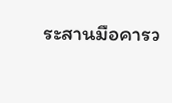ระสานมือคารว